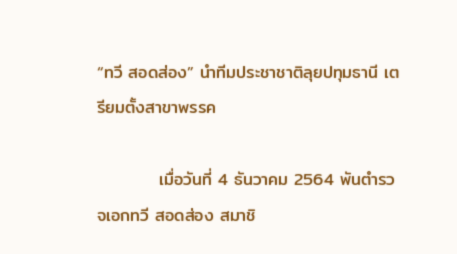“ทวี สอดส่อง” นำทีมประชาชาติลุยปทุมธานี เตรียมตั้งสาขาพรรค

          เมื่อวันที่ 4 ธันวาคม 2564 พันตำรวจเอกทวี สอดส่อง สมาชิ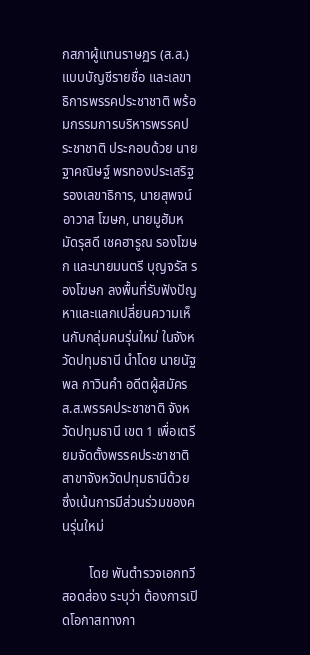กสภาผู้แทนราษฏร (ส.ส.) แบบบัญชีรายชื่อ และเลขาธิการพรรคประชาชาติ พร้อมกรรมการบริหารพรรคประชาชาติ ประกอบด้วย นายฐาคณิษฐ์ พรทองประเสริฐ รองเลขาธิการ, นายสุพจน์ อาวาส โฆษก, นายมูฮัมหมัดรุสดี เชคฮารูณ รองโฆษก และนายมนตรี บุญจรัส รองโฆษก ลงพื้นที่รับฟังปัญหาและแลกเปลี่ยนความเห็นกับกลุ่มคนรุ่นใหม่ ในจังหวัดปทุมธานี นำโดย นายนัฐพล กาวินคำ อดีตผู้สมัคร ส.ส.พรรคประชาชาติ จังหวัดปทุมธานี เขต 1 เพื่อเตรียมจัดตั้งพรรคประชาชาติสาขาจังหวัดปทุมธานีด้วย ซึ่งเน้นการมีส่วนร่วมของคนรุ่นใหม่

        โดย พันตำรวจเอกทวี สอดส่อง ระบุว่า ต้องการเปิดโอกาสทางกา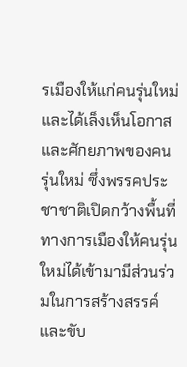รเมืองให้แก่คนรุ่นใหม่ และได้เล็งเห็นโอกาสและศักยภาพของคนรุ่นใหม่ ซึ่งพรรคประชาชาติเปิดกว้างพื้นที่ทางการเมืองให้คนรุ่นใหม่ได้เข้ามามีส่วนร่วมในการสร้างสรรค์และขับ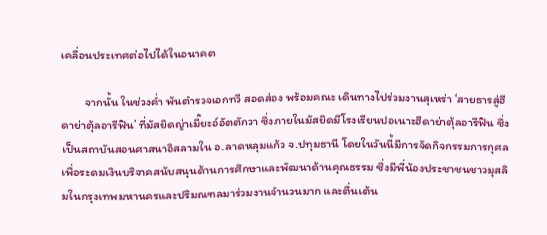เคลื่อนประเทศต่อไปได้ในอนาคต

         จากนั้น ในช่วงค่ำ พันตำรวจเอกทวี สอดส่อง พร้อมคณะ เดินทางไปร่วมงานสุเหร่า ‘สายธารสู่ฮีดาย่าตุ้ลอารีฟิน’ ที่มัสยิดญ่าเมี๊ยะอ์อัตตักวา ซึ่งภายในมัสยิดมีโรงเรียนปอเนาะฮีดาย่าตุ้ลอารีฟิน ซึ่งเป็นสถาบันสอนศาสนาอิสลามใน อ.ลาดหลุมแก้ว จ.ปทุมธานี โดยในวันนี้มีการจัดกิจกรรมการกุศลเพื่อระดมเงินบริจาคสนับสนุนด้านการศึกษาและพัฒนาด้านคุณธรรม ซึ่งมีพี่น้องประชาชนชาวมุสลิมในกรุงเทพมหานครและปริมณฑลมาร่วมงานจำนวนมาก และตื่นเต้น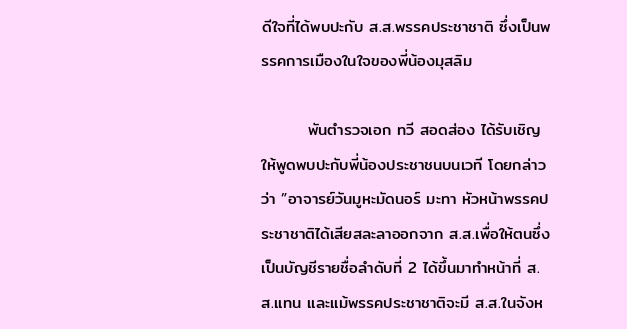ดีใจที่ได้พบปะกับ ส.ส.พรรคประชาชาติ ซึ่งเป็นพรรคการเมืองในใจของพี่น้องมุสลิม

        พันตำรวจเอก ทวี สอดส่อง ได้รับเชิญให้พูดพบปะกับพี่น้องประชาชนบนเวที โดยกล่าวว่า ”อาจารย์วันมูหะมัดนอร์ มะทา หัวหน้าพรรคประชาชาติได้เสียสละลาออกจาก ส.ส.เพื่อให้ตนซึ่งเป็นบัญชีรายชื่อลำดับที่ 2 ได้ขึ้นมาทำหน้าที่ ส.ส.แทน และแม้พรรคประชาชาติจะมี ส.ส.ในจังห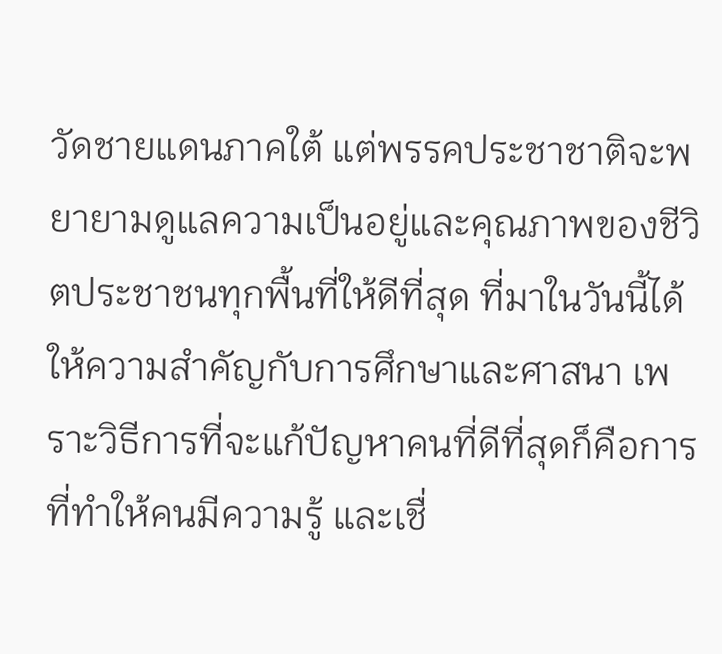วัดชายแดนภาคใต้ แต่พรรคประชาชาติจะพยายามดูแลความเป็นอยู่และคุณภาพของชีวิตประชาชนทุกพื้นที่ให้ดีที่สุด ที่มาในวันนี้ได้ให้ความสำคัญกับการศึกษาและศาสนา เพราะวิธีการที่จะแก้ปัญหาคนที่ดีที่สุดก็คือการที่ทำให้คนมีความรู้ และเชื่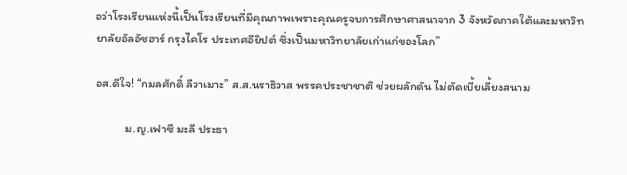อว่าโรงเรียนแห่งนี้เป็นโรงเรียนที่มีคุณภาพเพราะคุณครูจบการศึกษาศาสนาจาก 3 จังหวัดภาคใต้และมหาวิทยาลัยอัลอัซฮาร์ กรุงไคโร ประเทศอียิปต์ ซึ่งเป็นมหาวิทยาลัยเก่าแก่ของโลก”

อส.ดีใจ! “กมลศักดิ์ ลีวาเมาะ” ส.ส.นราธิวาส พรรคประชาชาติ ช่วยผลักดัน ไม่ตัดเบี้ยเลี้ยงสนาม

          ม.ญ.เฟาซี มะลี ประธา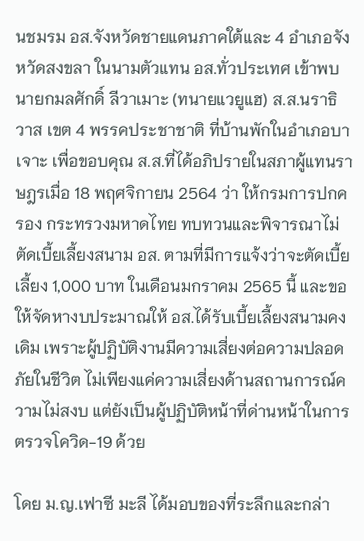นชมรม อส.จังหวัดชายแดนภาคใต้และ 4 อำเภอจังหวัดสงขลา ในนามตัวแทน อส.ทั่วประเทศ เข้าพบนายกมลศักดิ์ ลีวาเมาะ (ทนายแวยูแฮ) ส.ส.นราธิวาส เขต 4 พรรคประชาชาติ ที่บ้านพักในอำเภอบาเจาะ เพื่อขอบคุณ ส.ส.ที่ได้อภิปรายในสภาผู้แทนราษฎรเมื่อ 18 พฤศจิกายน 2564 ว่า ให้กรมการปกครอง กระทรวงมหาดไทย ทบทวนและพิจารณาไม่ตัดเบี้ยเลี้ยงสนาม อส. ตามที่มีการแจ้งว่าจะตัดเบี้ยเลี้ยง 1,000 บาท ในเดือนมกราคม 2565 นี้ และขอให้จัดหางบประมาณให้ อส.ได้รับเบี้ยเลี้ยงสนามคงเดิม เพราะผู้ปฏิบัติงานมีความเสี่ยงต่อความปลอดภัยในชีวิต ไม่เพียงแค่ความเสี่ยงด้านสถานการณ์ความไม่สงบ แต่ยังเป็นผู้ปฏิบัติหน้าที่ด่านหน้าในการตรวจโควิด-19 ด้วย

โดย ม.ญ.เฟาซี มะลี ได้มอบของที่ระลึกและกล่า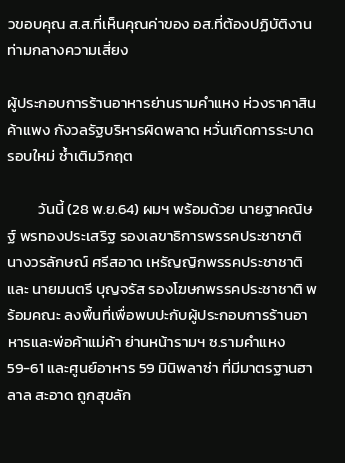วขอบคุณ ส.ส.ที่เห็นคุณค่าของ อส.ที่ต้องปฏิบัติงานท่ามกลางความเสี่ยง

ผู้ประกอบการร้านอาหารย่านรามคำแหง ห่วงราคาสินค้าแพง กังวลรัฐบริหารผิดพลาด หวั่นเกิดการระบาดรอบใหม่ ซ้ำเติมวิกฤต

         วันนี้ (28 พ.ย.64) ผมฯ พร้อมด้วย นายฐาคณิษฐ์ พรทองประเสริฐ รองเลขาธิการพรรคประชาชาติ นางวรลักษณ์ ศรีสอาด เหรัญญิกพรรคประชาชาติ และ นายมนตรี บุญจรัส รองโฆษกพรรคประชาชาติ พร้อมคณะ ลงพื้นที่เพื่อพบปะกับผู้ประกอบการร้านอาหารและพ่อค้าแม่ค้า ย่านหน้ารามฯ ซ.รามคำแหง 59-61 และศูนย์อาหาร 59 มินิพลาซ่า ที่มีมาตรฐานฮาลาล สะอาด ถูกสุขลัก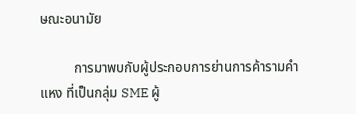ษณะอนามัย

          การมาพบกับผู้ประกอบการย่านการค้ารามคำแหง ที่เป็นกลุ่ม SME ผู้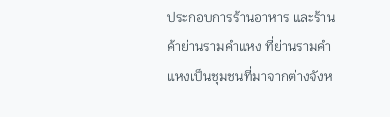ประกอบการร้านอาหาร และร้านค้าย่านรามคำแหง ที่ย่านรามคำแหงเป็นชุมชนที่มาจากต่างจังห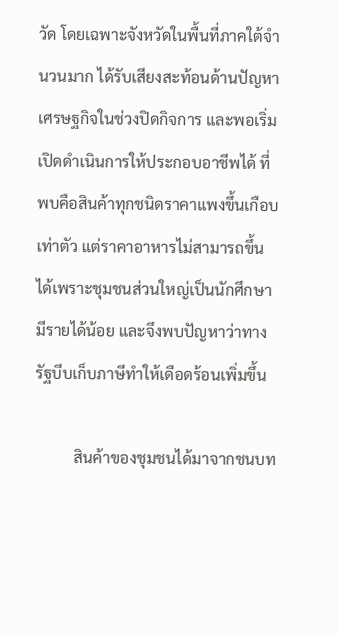วัด โดยเฉพาะจังหวัดในพื้นที่ภาคใต้จำนวนมาก ได้รับเสียงสะท้อนด้านปัญหาเศรษฐกิจในช่วงปิดกิจการ และพอเริ่มเปิดดำเนินการให้ประกอบอาชีพได้ ที่พบคือสินค้าทุกชนิดราคาแพงขึ้นเกือบเท่าตัว แต่ราคาอาหารไม่สามารถขึ้นได้เพราะชุมชนส่วนใหญ่เป็นนักศึกษามีรายได้น้อย และจึงพบปัญหาว่าทางรัฐบีบเก็บภาษีทำให้เดือดร้อนเพิ่มขึ้น

          สินค้าของชุมชนได้มาจากชนบท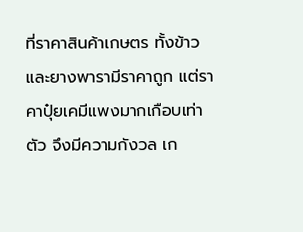ที่ราคาสินค้าเกษตร ทั้งข้าวและยางพารามีราคาถูก แต่ราคาปุ๋ยเคมีแพงมากเกือบเท่าตัว จึงมีความกังวล เก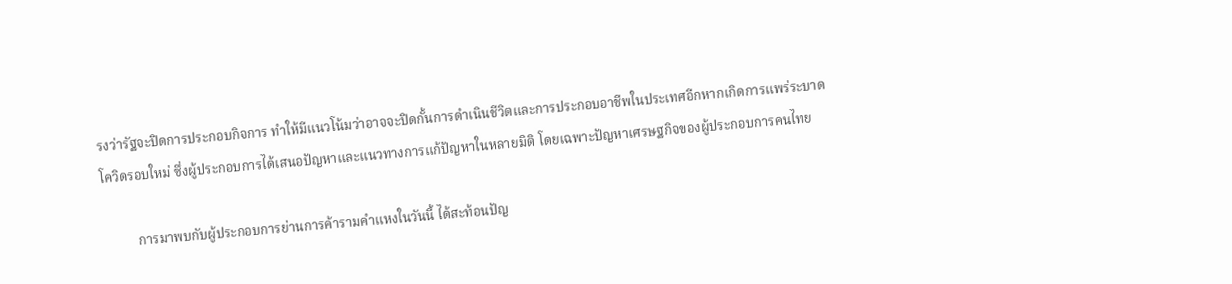รงว่ารัฐจะปิดการประกอบกิจการ ทำให้มีแนวโน้มว่าอาจจะปิดกั้นการดำเนินชีวิตและการประกอบอาชีพในประเทศอีกหากเกิดการแพร่ระบาดโควิดรอบใหม่ ซึ่งผู้ประกอบการได้เสนอปัญหาและแนวทางการแก้ปัญหาในหลายมิติ โดยเฉพาะปัญหาเศรษฐกิจของผู้ประกอบการคนไทย

          การมาพบกับผู้ประกอบการย่านการค้ารามคำแหงในวันนี้ ได้สะท้อนปัญ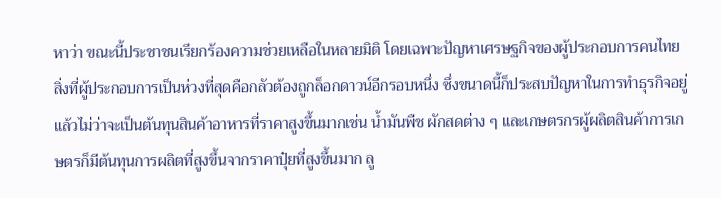หาว่า ขณะนี้ประชาชนเรียกร้องความช่วยเหลือในหลายมิติ โดยเฉพาะปัญหาเศรษฐกิจของผู้ประกอบการคนไทย สิ่งที่ผู้ประกอบการเป็นห่วงที่สุดคือกลัวต้องถูกล็อกดาวน์อีกรอบหนึ่ง ซึ่งขนาดนี้ก็ประสบปัญหาในการทำธุรกิจอยู่แล้วไม่ว่าจะเป็นต้นทุนสินค้าอาหารที่ราคาสูงขึ้นมากเช่น น้ำมันพืช ผักสดต่าง ๆ และเกษตรกรผู้ผลิตสินค้าการเกษตรก็มีต้นทุนการผลิตที่สูงขึ้นจากราคาปุ๋ยที่สูงขึ้นมาก ลู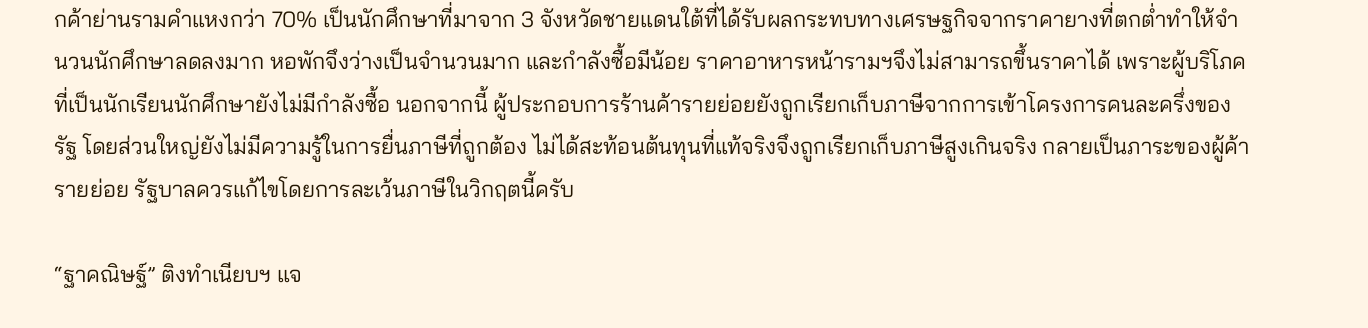กค้าย่านรามคำแหงกว่า 70% เป็นนักศึกษาที่มาจาก 3 จังหวัดชายแดนใต้ที่ได้รับผลกระทบทางเศรษฐกิจจากราคายางที่ตกต่ำทำให้จำนวนนักศึกษาลดลงมาก หอพักจึงว่างเป็นจำนวนมาก และกำลังซื้อมีน้อย ราคาอาหารหน้ารามฯจึงไม่สามารถขึ้นราคาได้ เพราะผู้บริโภคที่เป็นนักเรียนนักศึกษายังไม่มีกำลังซื้อ นอกจากนี้ ผู้ประกอบการร้านค้ารายย่อยยังถูกเรียกเก็บภาษีจากการเข้าโครงการคนละครึ่งของรัฐ โดยส่วนใหญ่ยังไม่มีความรู้ในการยื่นภาษีที่ถูกต้อง ไม่ได้สะท้อนต้นทุนที่แท้จริงจึงถูกเรียกเก็บภาษีสูงเกินจริง กลายเป็นภาระของผู้ค้ารายย่อย รัฐบาลควรแก้ไขโดยการละเว้นภาษีในวิกฤตนี้ครับ

“ฐาคณิษฐ์” ติงทำเนียบฯ แจ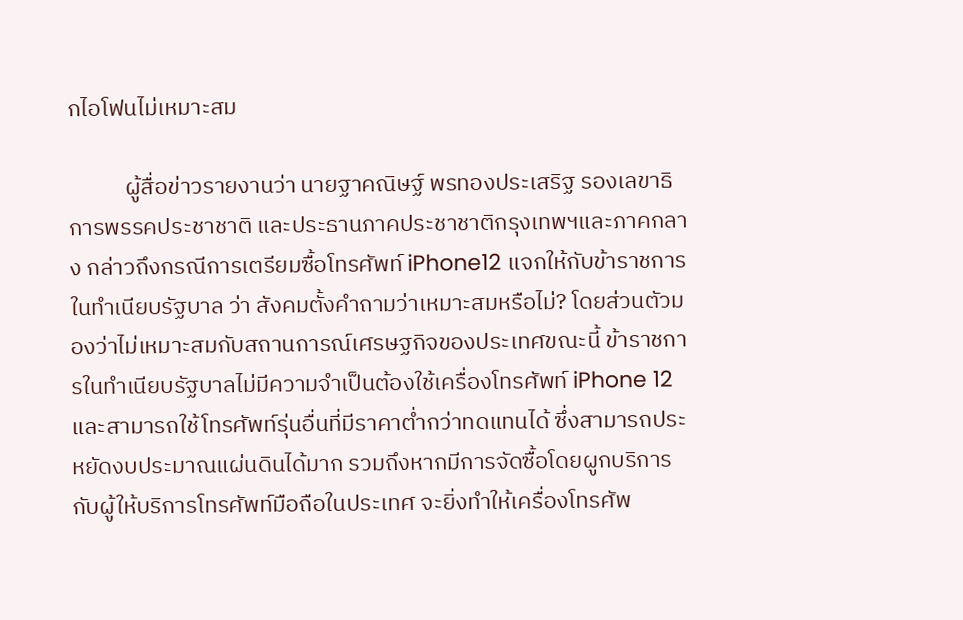กไอโฟนไม่เหมาะสม

           ผู้สื่อข่าวรายงานว่า นายฐาคณิษฐ์ พรทองประเสริฐ รองเลขาธิการพรรคประชาชาติ และประธานภาคประชาชาติกรุงเทพฯและภาคกลาง กล่าวถึงกรณีการเตรียมซื้อโทรศัพท์ iPhone12 แจกให้กับข้าราชการในทำเนียบรัฐบาล ว่า สังคมตั้งคำถามว่าเหมาะสมหรือไม่? โดยส่วนตัวมองว่าไม่เหมาะสมกับสถานการณ์เศรษฐกิจของประเทศขณะนี้ ข้าราชการในทำเนียบรัฐบาลไม่มีความจำเป็นต้องใช้เครื่องโทรศัพท์ iPhone 12 และสามารถใช้โทรศัพท์รุ่นอื่นที่มีราคาต่ำกว่าทดแทนได้ ซึ่งสามารถประหยัดงบประมาณแผ่นดินได้มาก รวมถึงหากมีการจัดซื้อโดยผูกบริการกับผู้ให้บริการโทรศัพท์มือถือในประเทศ จะยิ่งทำให้เครื่องโทรศัพ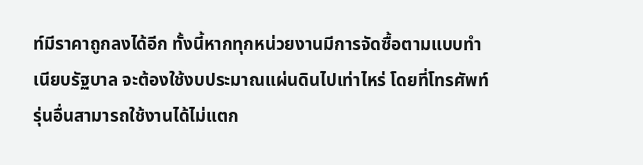ท์มีราคาถูกลงได้อีก ทั้งนี้หากทุกหน่วยงานมีการจัดซื้อตามแบบทำเนียบรัฐบาล จะต้องใช้งบประมาณแผ่นดินไปเท่าไหร่ โดยที่โทรศัพท์รุ่นอื่นสามารถใช้งานได้ไม่แตก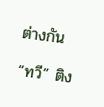ต่างกัน

“ทวี” ติง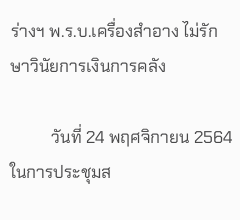ร่างฯ พ.ร.บ.เครื่องสำอาง ไม่รักษาวินัยการเงินการคลัง

          วันที่ 24 พฤศจิกายน 2564 ในการประชุมส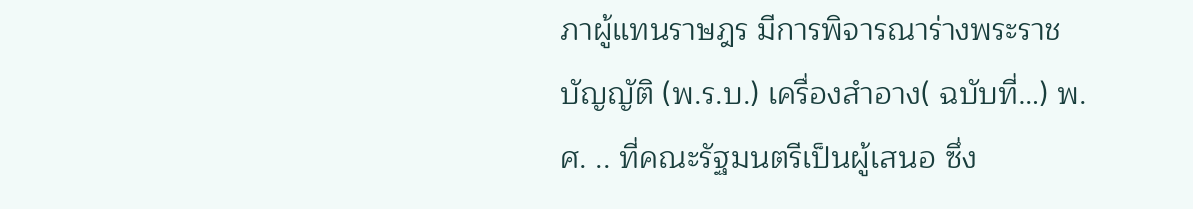ภาผู้แทนราษฎร มีการพิจารณาร่างพระราชบัญญัติ (พ.ร.บ.) เครื่องสำอาง( ฉบับที่…) พ.ศ. .. ที่คณะรัฐมนตรีเป็นผู้เสนอ ซึ่ง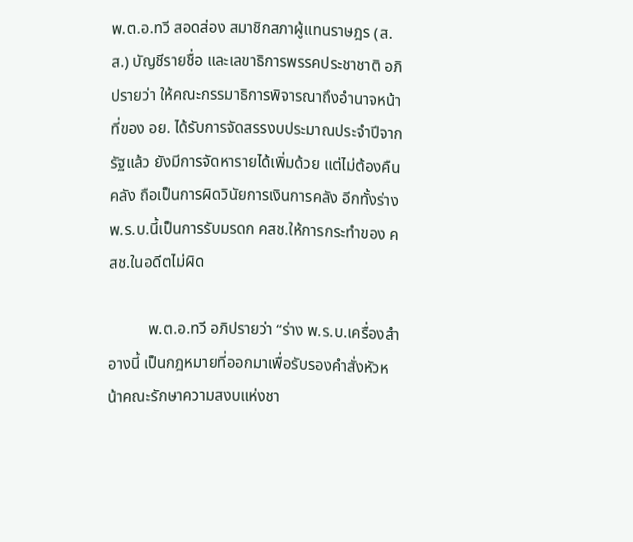พ.ต.อ.ทวี สอดส่อง สมาชิกสภาผู้แทนราษฎร (ส.ส.) บัญชีรายชื่อ และเลขาธิการพรรคประชาชาติ อภิปรายว่า ให้คณะกรรมาธิการพิจารณาถึงอำนาจหน้าที่ของ อย. ได้รับการจัดสรรงบประมาณประจำปีจากรัฐแล้ว ยังมีการจัดหารายได้เพิ่มด้วย แต่ไม่ต้องคืนคลัง ถือเป็นการผิดวินัยการเงินการคลัง อีกทั้งร่าง พ.ร.บ.นี้เป็นการรับมรดก คสช.ให้การกระทำของ คสช.ในอดีตไม่ผิด

          พ.ต.อ.ทวี อภิปรายว่า “ร่าง พ.ร.บ.เครื่องสำอางนี้ เป็นกฎหมายที่ออกมาเพื่อรับรองคำสั่งหัวหน้าคณะรักษาความสงบแห่งชา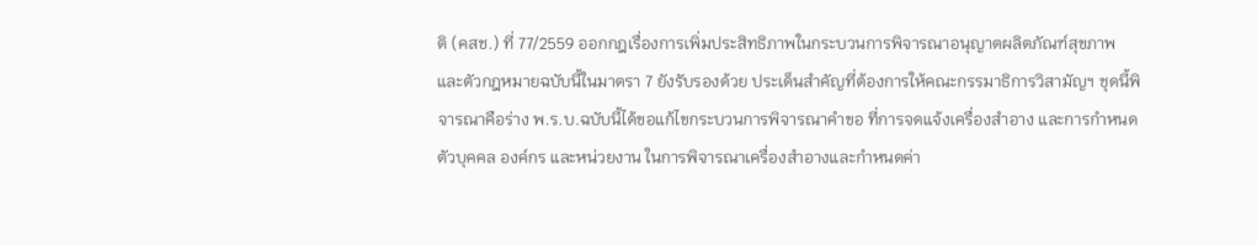ติ (คสช.) ที่ 77/2559 ออกกฎเรื่องการเพิ่มประสิทธิภาพในกระบวนการพิจารณาอนุญาตผลิตภัณฑ์สุขภาพ และตัวกฎหมายฉบับนี้ในมาตรา 7 ยังรับรองด้วย ประเด็นสำคัญที่ต้องการให้คณะกรรมาธิการวิสามัญฯ ชุดนี้พิจารณาคือร่าง พ.ร.บ.ฉบับนี้ได้ขอแก้ไขกระบวนการพิจารณาคำขอ ที่การจดแจ้งเครื่องสำอาง และการกำหนดตัวบุคคล องค์กร และหน่วยงาน ในการพิจารณาเครื่องสำอางและกำหนดค่า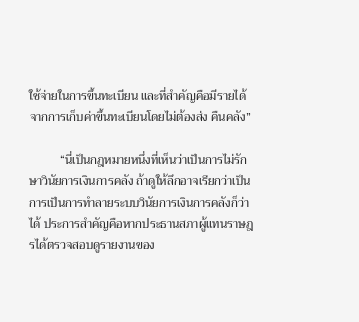ใช้จ่ายในการขึ้นทะเบียน และที่สำคัญคือมีรายได้จากการเก็บค่าขึ้นทะเบียนโดยไม่ต้องส่ง คืนคลัง”

          “นี่เป็นกฎหมายหนึ่งที่เห็นว่าเป็นการไม่รักษาวินัยการเงินการคลัง ถ้าดูให้ลึกอาจเรียกว่าเป็นการเป็นการทำลายระบบวินัยการเงินการคลังก็ว่าได้ ประการสำคัญคือหากประธานสภาผู้แทนราษฎรได้ตรวจสอบดูรายงานของ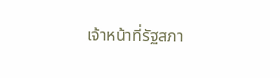เจ้าหน้าที่รัฐสภา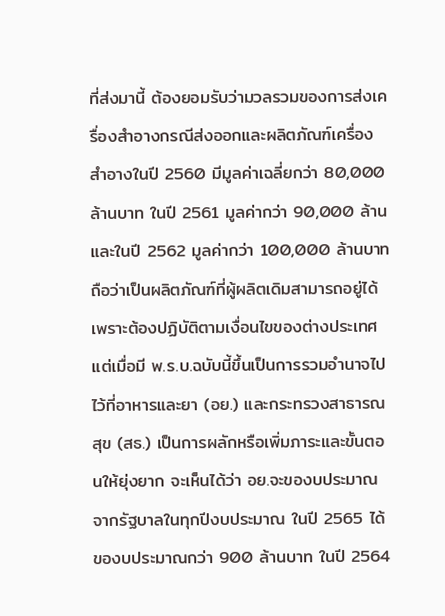ที่ส่งมานี้ ต้องยอมรับว่ามวลรวมของการส่งเครื่องสำอางกรณีส่งออกและผลิตภัณฑ์เครื่องสำอางในปี 2560 มีมูลค่าเฉลี่ยกว่า 80,000 ล้านบาท ในปี 2561 มูลค่ากว่า 90,000 ล้าน และในปี 2562 มูลค่ากว่า 100,000 ล้านบาท ถือว่าเป็นผลิตภัณฑ์ที่ผู้ผลิตเดิมสามารถอยู่ได้ เพราะต้องปฏิบัติตามเงื่อนไขของต่างประเทศ แต่เมื่อมี พ.ร.บ.ฉบับนี้ขึ้นเป็นการรวมอำนาจไปไว้ที่อาหารและยา (อย.) และกระทรวงสาธารณสุข (สธ.) เป็นการผลักหรือเพิ่มภาระและขั้นตอนให้ยุ่งยาก จะเห็นได้ว่า อย.จะของบประมาณจากรัฐบาลในทุกปีงบประมาณ ในปี 2565 ได้ของบประมาณกว่า 900 ล้านบาท ในปี 2564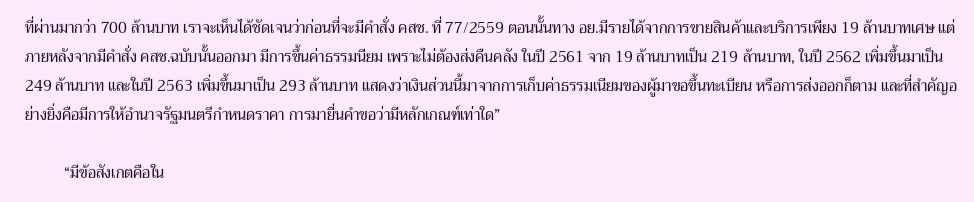ที่ผ่านมากว่า 700 ล้านบาท เราจะเห็นได้ชัดเจนว่าก่อนที่จะมีคำสั่ง คสช. ที่ 77/2559 ตอนนั้นทาง อย.มีรายได้จากการขายสินค้าและบริการเพียง 19 ล้านบาทเศษ แต่ภายหลังจากมีคำสั่ง คสช.ฉบับนั้นออกมา มีการขึ้นค่าธรรมนียม เพราะไม่ต้องส่งคืนคลัง ในปี 2561 จาก 19 ล้านบาทเป็น 219 ล้านบาท, ในปี 2562 เพิ่มขึ้นมาเป็น 249 ล้านบาท และในปี 2563 เพิ่มขึ้นมาเป็น 293 ล้านบาท แสดงว่าเงินส่วนนี้มาจากการเก็บค่าธรรมเนียมของผู้มาขอขึ้นทะเบียน หรือการส่งออกก็ตาม และที่สำคัญอย่างยิ่งคือมีการให้อำนาจรัฐมนตรีกำหนดราคา การมายื่นคำขอว่ามีหลักเกณฑ์เท่าใด”

          “มีข้อสังเกตคือใน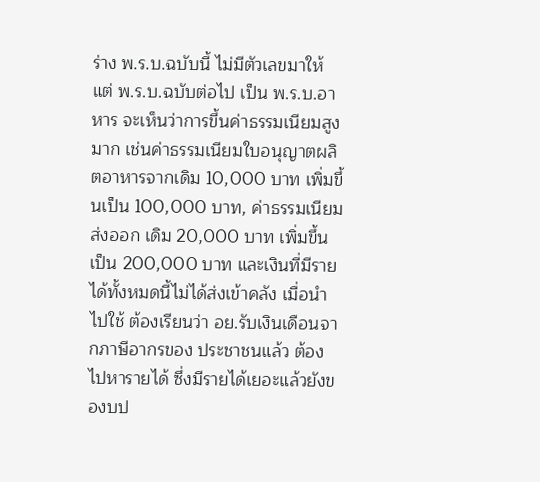ร่าง พ.ร.บ.ฉบับนี้ ไม่มีตัวเลขมาให้ แต่ พ.ร.บ.ฉบับต่อไป เป็น พ.ร.บ.อาหาร จะเห็นว่าการขึ้นค่าธรรมเนียมสูงมาก เช่นค่าธรรมเนียมใบอนุญาตผลิตอาหารจากเดิม 10,000 บาท เพิ่มขึ้นเป็น 100,000 บาท, ค่าธรรมเนียมส่งออก เดิม 20,000 บาท เพิ่มขึ้นเป็น 200,000 บาท และเงินที่มีรายได้ทั้งหมดนี้ไม่ได้ส่งเข้าคลัง เมื่อนำไปใช้ ต้องเรียนว่า อย.รับเงินเดือนจากภาษีอากรของ ประชาชนแล้ว ต้องไปหารายได้ ซึ่งมีรายได้เยอะแล้วยังของบป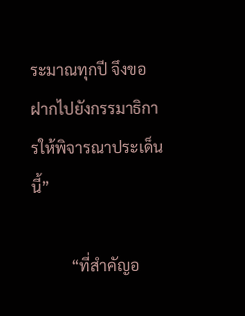ระมาณทุกปี จึงขอฝากไปยังกรรมาธิการให้พิจารณาประเด็นนี้”

          “ที่สำคัญอ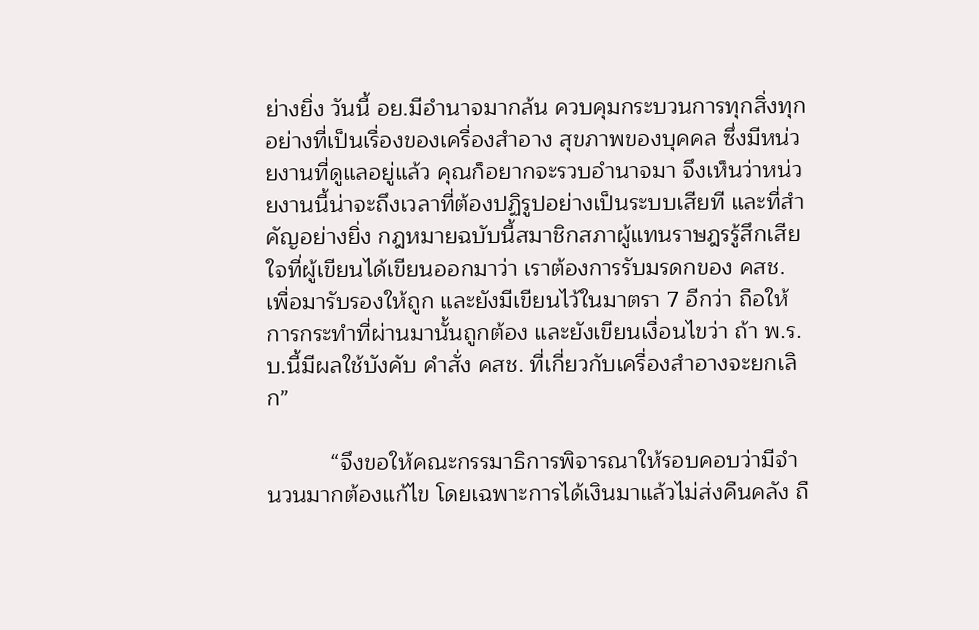ย่างยิ่ง วันนี้ อย.มีอำนาจมากล้น ควบคุมกระบวนการทุกสิ่งทุกอย่างที่เป็นเรื่องของเครื่องสำอาง สุขภาพของบุคคล ซึ่งมีหน่วยงานที่ดูแลอยู่แล้ว คุณก็อยากจะรวบอำนาจมา จึงเห็นว่าหน่วยงานนี้น่าจะถึงเวลาที่ต้องปฏิรูปอย่างเป็นระบบเสียที และที่สำคัญอย่างยิ่ง กฎหมายฉบับนี้สมาชิกสภาผู้แทนราษฎรรู้สึกเสียใจที่ผู้เขียนได้เขียนออกมาว่า เราต้องการรับมรดกของ คสช. เพื่อมารับรองให้ถูก และยังมีเขียนไว้ในมาตรา 7 อีกว่า ถือให้การกระทำที่ผ่านมานั้นถูกต้อง และยังเขียนเงื่อนไขว่า ถ้า พ.ร.บ.นี้มีผลใช้บังคับ คำสั่ง คสช. ที่เกี่ยวกับเครื่องสำอางจะยกเลิก”

          “จึงขอให้คณะกรรมาธิการพิจารณาให้รอบคอบว่ามีจำนวนมากต้องแก้ไข โดยเฉพาะการได้เงินมาแล้วไม่ส่งคืนคลัง ถื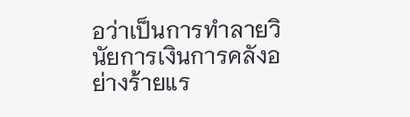อว่าเป็นการทำลายวินัยการเงินการคลังอย่างร้ายแร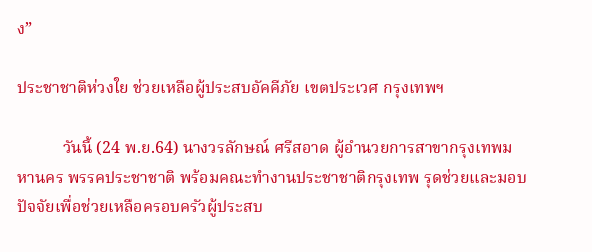ง”

ประชาชาติห่วงใย ช่วยเหลือผู้ประสบอัคคีภัย เขตประเวศ กรุงเทพฯ

           วันนี้ (24 พ.ย.64) นางวรลักษณ์ ศรีสอาด ผู้อำนวยการสาขากรุงเทพมหานคร พรรคประชาชาติ พร้อมคณะทำงานประชาชาติกรุงเทพ รุดช่วยและมอบปัจจัยเพื่อช่วยเหลือครอบครัวผู้ประสบ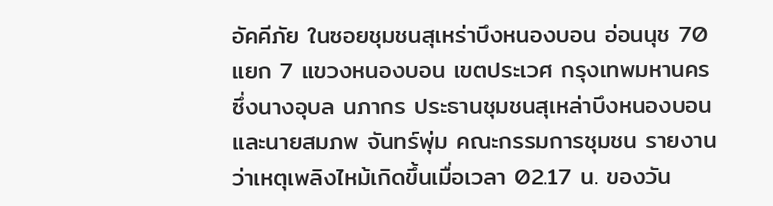อัคคีภัย ในซอยชุมชนสุเหร่าบึงหนองบอน อ่อนนุช 70 แยก 7 แขวงหนองบอน เขตประเวศ กรุงเทพมหานคร ซึ่งนางอุบล นภากร ประธานชุมชนสุเหล่าบึงหนองบอน และนายสมภพ จันทร์พุ่ม คณะกรรมการชุมชน รายงานว่าเหตุเพลิงไหม้เกิดขึ้นเมื่อเวลา 02.17 น. ของวัน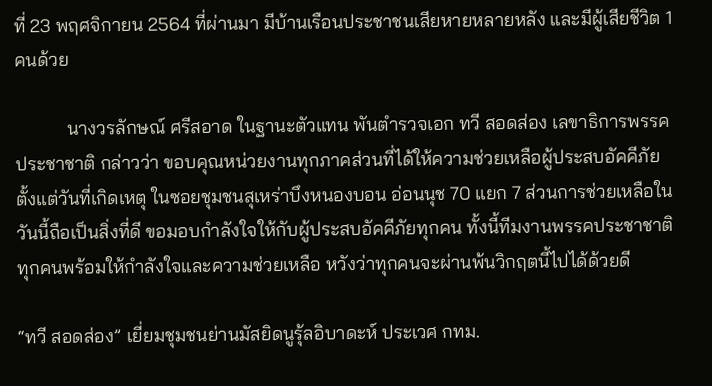ที่ 23 พฤศจิกายน 2564 ที่ผ่านมา มีบ้านเรือนประชาชนเสียหายหลายหลัง และมีผู้เสียชีวิต 1 คนด้วย

           นางวรลักษณ์ ศรีสอาด ในฐานะตัวแทน พันตำรวจเอก ทวี สอดส่อง เลขาธิการพรรคประชาชาติ กล่าวว่า ขอบคุณหน่วยงานทุกภาคส่วนที่ได้ให้ความช่วยเหลือผู้ประสบอัคคีภัยตั้งแต่วันที่เกิดเหตุ ในซอยชุมชนสุเหร่าบึงหนองบอน อ่อนนุช 70 แยก 7 ส่วนการช่วยเหลือในวันนี้ถือเป็นสิ่งที่ดี ขอมอบกำลังใจให้กับผู้ประสบอัคคีภัยทุกคน ทั้งนี้ทีมงานพรรคประชาชาติทุกคนพร้อมให้กำลังใจและความช่วยเหลือ หวังว่าทุกคนจะผ่านพ้นวิกฤตนี้ไปได้ด้วยดี

“ทวี สอดส่อง” เยี่ยมชุมชนย่านมัสยิดนูรุ้ลอิบาดะห์ ประเวศ กทม.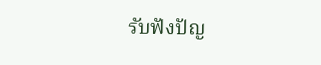รับฟังปัญ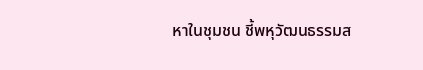หาในชุมชน ชี้พหุวัฒนธรรมส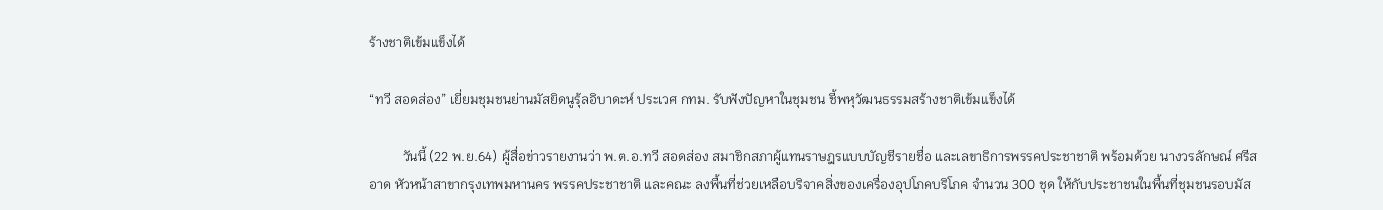ร้างชาติเข้มแข็งได้

“ทวี สอดส่อง” เยี่ยมชุมชนย่านมัสยิดนูรุ้ลอิบาดะห์ ประเวศ กทม. รับฟังปัญหาในชุมชน ชี้พหุวัฒนธรรมสร้างชาติเข้มแข็งได้

          วันนี้ (22 พ.ย.64) ผู้สื่อข่าวรายงานว่า พ.ต.อ.ทวี สอดส่อง สมาชิกสภาผู้แทนราษฎรแบบบัญชีรายชื่อ และเลขาธิการพรรคประชาชาติ พร้อมด้วย นางวรลักษณ์ ศรีสอาด หัวหน้าสาขากรุงเทพมหานคร พรรคประชาชาติ และคณะ ลงพื้นที่ช่วยเหลือบริจาคสิ่งของเครื่องอุปโภคบริโภค จำนวน 300 ชุด ให้กับประชาชนในพื้นที่ชุมชนรอบมัส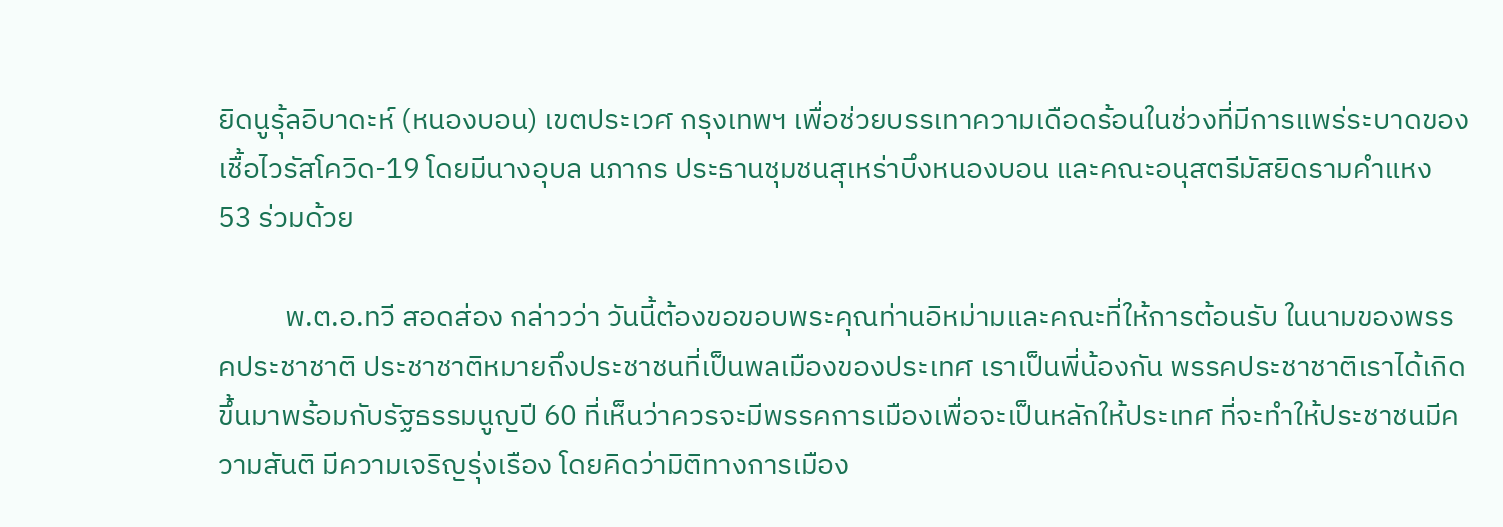ยิดนูรุ้ลอิบาดะห์ (หนองบอน) เขตประเวศ กรุงเทพฯ เพื่อช่วยบรรเทาความเดือดร้อนในช่วงที่มีการแพร่ระบาดของเชื้อไวรัสโควิด-19 โดยมีนางอุบล นภากร ประธานชุมชนสุเหร่าบึงหนองบอน และคณะอนุสตรีมัสยิดรามคำแหง 53 ร่วมด้วย

          พ.ต.อ.ทวี สอดส่อง กล่าวว่า วันนี้ต้องขอขอบพระคุณท่านอิหม่ามและคณะที่ให้การต้อนรับ ในนามของพรรคประชาชาติ ประชาชาติหมายถึงประชาชนที่เป็นพลเมืองของประเทศ เราเป็นพี่น้องกัน พรรคประชาชาติเราได้เกิดขึ้นมาพร้อมกับรัฐธรรมนูญปี 60 ที่เห็นว่าควรจะมีพรรคการเมืองเพื่อจะเป็นหลักให้ประเทศ ที่จะทำให้ประชาชนมีความสันติ มีความเจริญรุ่งเรือง โดยคิดว่ามิติทางการเมือง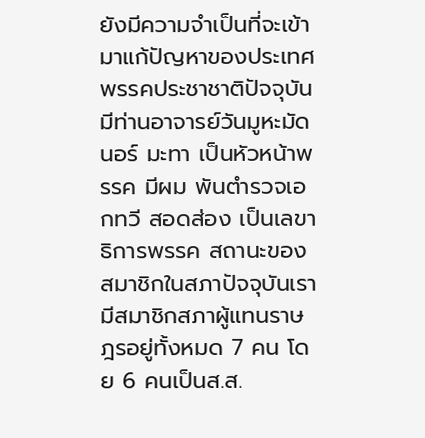ยังมีความจำเป็นที่จะเข้ามาแก้ปัญหาของประเทศ พรรคประชาชาติปัจจุบันมีท่านอาจารย์วันมูหะมัดนอร์ มะทา เป็นหัวหน้าพรรค มีผม พันตำรวจเอกทวี สอดส่อง เป็นเลขาธิการพรรค สถานะของสมาชิกในสภาปัจจุบันเรามีสมาชิกสภาผู้แทนราษฎรอยู่ทั้งหมด 7 คน โดย 6 คนเป็นส.ส.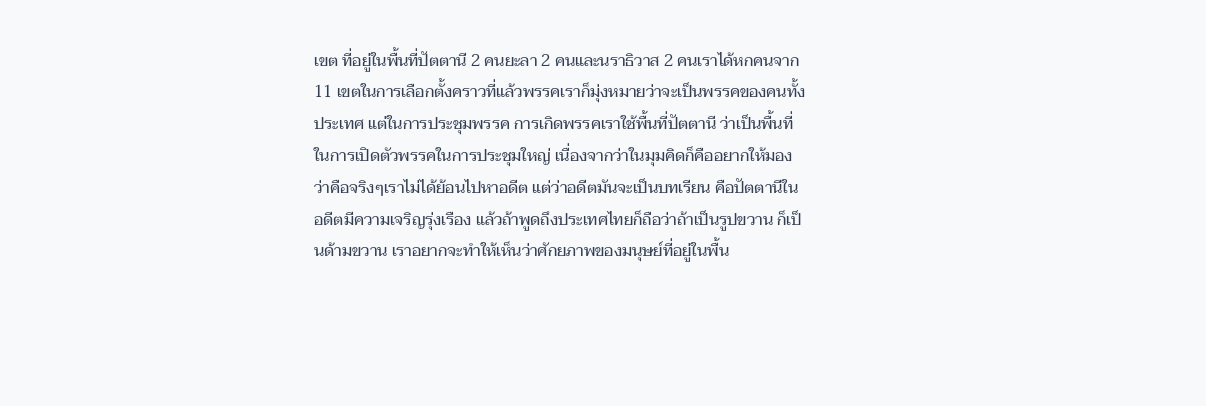เขต ที่อยู่ในพื้นที่ปัตตานี 2 คนยะลา 2 คนและนราธิวาส 2 คนเราได้หกคนจาก 11 เขตในการเลือกตั้งคราวที่แล้วพรรคเราก็มุ่งหมายว่าจะเป็นพรรคของคนทั้งประเทศ แต่ในการประชุมพรรค การเกิดพรรคเราใช้พื้นที่ปัตตานี ว่าเป็นพื้นที่ในการเปิดตัวพรรคในการประชุมใหญ่ เนื่องจากว่าในมุมคิดก็คืออยากให้มองว่าคือจริงๆเราไม่ได้ย้อนไปหาอดีต แต่ว่าอดีตมันจะเป็นบทเรียน คือปัตตานีในอดีตมีความเจริญรุ่งเรือง แล้วถ้าพูดถึงประเทศไทยก็ถือว่าถ้าเป็นรูปขวาน ก็เป็นด้ามขวาน เราอยากจะทำให้เห็นว่าศักยภาพของมนุษย์ที่อยู่ในพื้น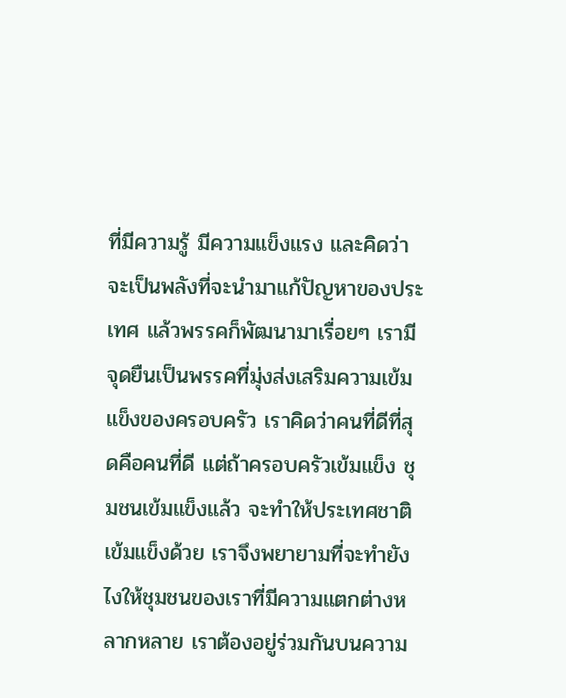ที่มีความรู้ มีความแข็งแรง และคิดว่าจะเป็นพลังที่จะนำมาแก้ปัญหาของประเทศ แล้วพรรคก็พัฒนามาเรื่อยๆ เรามีจุดยืนเป็นพรรคที่มุ่งส่งเสริมความเข้มแข็งของครอบครัว เราคิดว่าคนที่ดีที่สุดคือคนที่ดี แต่ถ้าครอบครัวเข้มแข็ง ชุมชนเข้มแข็งแล้ว จะทำให้ประเทศชาติเข้มแข็งด้วย เราจึงพยายามที่จะทำยังไงให้ชุมชนของเราที่มีความแตกต่างหลากหลาย เราต้องอยู่ร่วมกันบนความ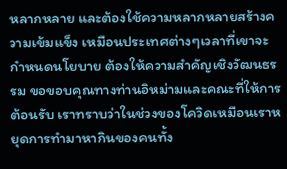หลากหลาย และต้องใช้ความหลากหลายสร้างความเข้มแข็ง เหมือนประเทศต่างๆเวลาที่เขาจะกำหนดนโยบาย ต้องให้ความสำคัญเชิงวัฒนธรรม ขอขอบคุณทางท่านอิหม่ามและคณะที่ให้การต้อนรับ เราทราบว่าในช่วงของโควิดเหมือนเราหยุดการทำมาหากินของคนทั้ง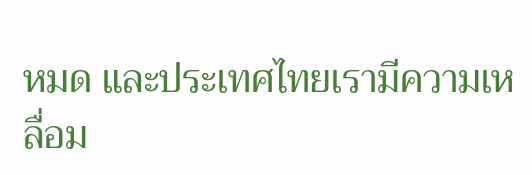หมด และประเทศไทยเรามีความเหลื่อม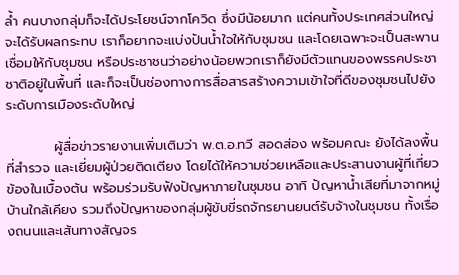ล้ำ คนบางกลุ่มก็จะได้ประโยชน์จากโควิด ซึ่งมีน้อยมาก แต่คนทั้งประเทศส่วนใหญ่จะได้รับผลกระทบ เราก็อยากจะแบ่งปันน้ำใจให้กับชุมชน และโดยเฉพาะจะเป็นสะพานเชื่อมให้กับชุมชน หรือประชาชนว่าอย่างน้อยพวกเราก็ยังมีตัวแทนของพรรคประชาชาติอยู่ในพื้นที่ และก็จะเป็นช่องทางการสื่อสารสร้างความเข้าใจที่ดีของชุมชนไปยังระดับการเมืองระดับใหญ่

          ผู้สื่อข่าวรายงานเพิ่มเติมว่า พ.ต.อ.ทวี สอดส่อง พร้อมคณะ ยังได้ลงพื้นที่สำรวจ และเยี่ยมผู้ป่วยติดเตียง โดยได้ให้ความช่วยเหลือและประสานงานผู้ที่เกี่ยวข้องในเบื้องต้น พร้อมร่วมรับฟังปัญหาภายในชุมชน อาทิ ปัญหาน้ำเสียที่มาจากหมู่บ้านใกล้เคียง รวมถึงปัญหาของกลุ่มผู้ขับขี่รถจักรยานยนต์รับจ้างในชุมชน ทั้งเรื่องถนนและเส้นทางสัญจร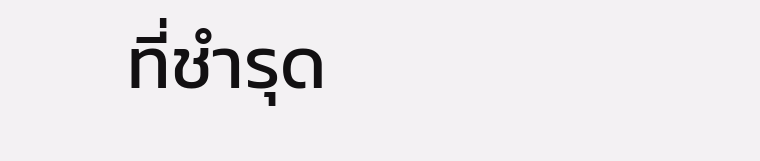ที่ชำรุด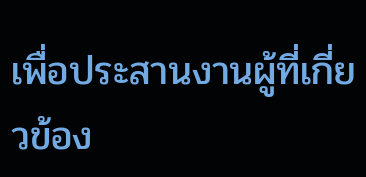เพื่อประสานงานผู้ที่เกี่ยวข้อง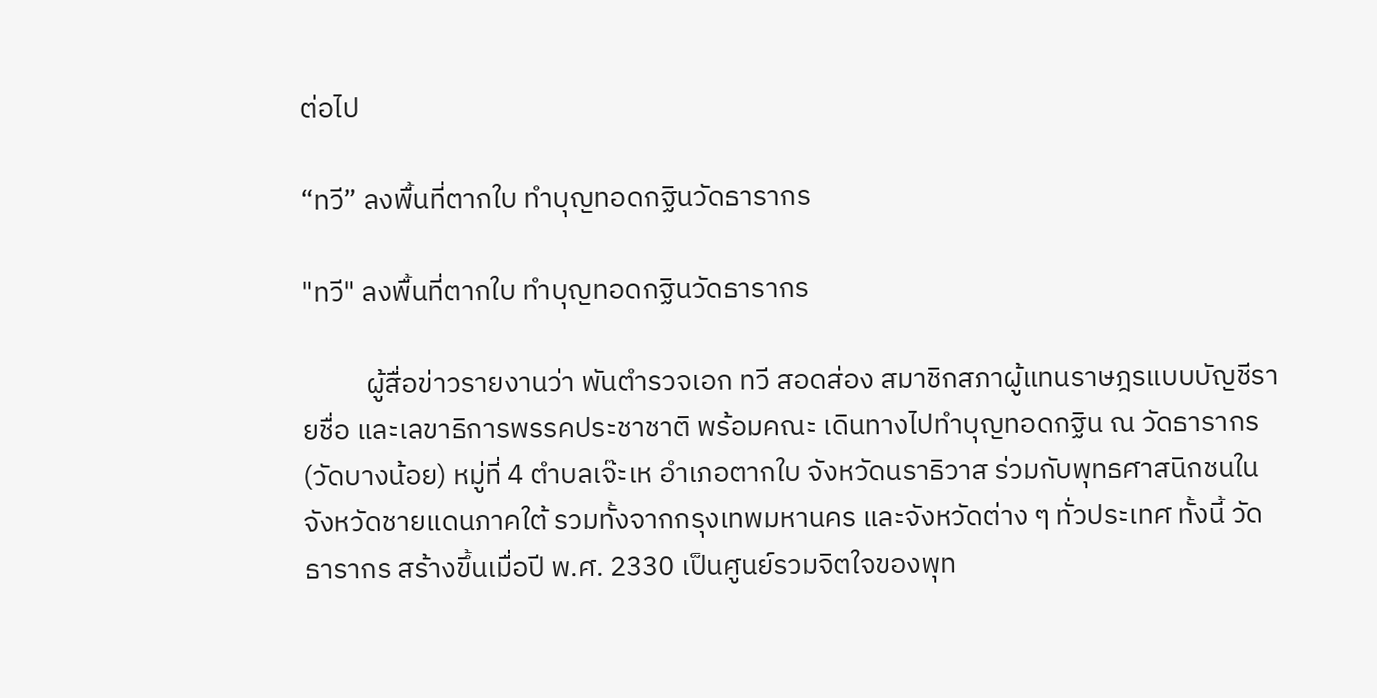ต่อไป

“ทวี” ลงพื้นที่ตากใบ ทำบุญทอดกฐินวัดธารากร

"ทวี" ลงพื้นที่ตากใบ ทำบุญทอดกฐินวัดธารากร

          ผู้สื่อข่าวรายงานว่า พันตำรวจเอก ทวี สอดส่อง สมาชิกสภาผู้แทนราษฎรแบบบัญชีรายชื่อ และเลขาธิการพรรคประชาชาติ พร้อมคณะ เดินทางไปทำบุญทอดกฐิน ณ วัดธารากร (วัดบางน้อย) หมู่ที่ 4 ตำบลเจ๊ะเห อำเภอตากใบ จังหวัดนราธิวาส ร่วมกับพุทธศาสนิกชนในจังหวัดชายแดนภาคใต้ รวมทั้งจากกรุงเทพมหานคร และจังหวัดต่าง ๆ ทั่วประเทศ ทั้งนี้ วัดธารากร สร้างขึ้นเมื่อปี พ.ศ. 2330 เป็นศูนย์รวมจิตใจของพุท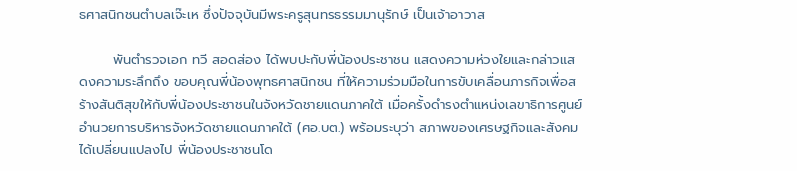ธศาสนิกชนตำบลเจ๊ะเห ซึ่งปัจจุบันมีพระครูสุนทรธรรมมานุรักษ์ เป็นเจ้าอาวาส

       พันตำรวจเอก ทวี สอดส่อง ได้พบปะกับพี่น้องประชาชน แสดงความห่วงใยและกล่าวแสดงความระลึกถึง ขอบคุณพี่น้องพุทธศาสนิกชน ที่ให้ความร่วมมือในการขับเคลื่อนภารกิจเพื่อสร้างสันติสุขให้กับพี่น้องประชาชนในจังหวัดชายแดนภาคใต้ เมื่อครั้งดำรงตำแหน่งเลขาธิการศูนย์อำนวยการบริหารจังหวัดชายแดนภาคใต้ (ศอ.บต.) พร้อมระบุว่า สภาพของเศรษฐกิจและสังคมได้เปลี่ยนแปลงไป พี่น้องประชาชนโด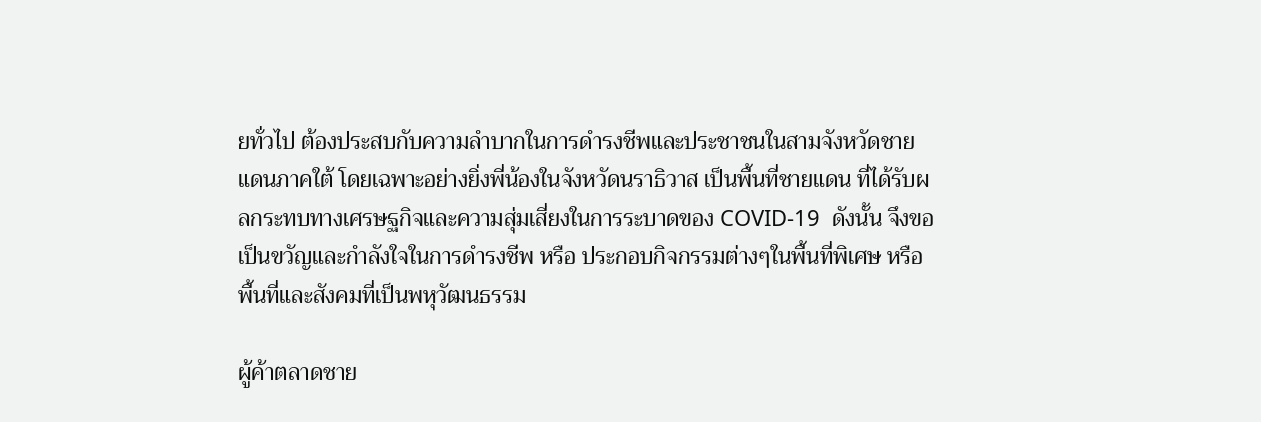ยทั่วไป ต้องประสบกับความลำบากในการดำรงชีพและประชาชนในสามจังหวัดชายแดนภาคใต้ โดยเฉพาะอย่างยิ่งพี่น้องในจังหวัดนราธิวาส เป็นพื้นที่ชายแดน ที่ได้รับผลกระทบทางเศรษฐกิจและความสุ่มเสี่ยงในการระบาดของ COVID-19  ดังนั้น จึงขอเป็นขวัญและกำลังใจในการดำรงชีพ หรือ ประกอบกิจกรรมต่างๆในพื้นที่พิเศษ หรือ พื้นที่และสังคมที่เป็นพหุวัฒนธรรม

ผู้ค้าตลาดชาย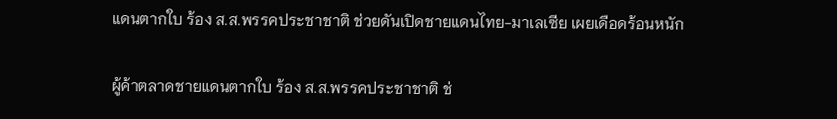แดนตากใบ ร้อง ส.ส.พรรคประชาชาติ ช่วยดันเปิดชายแดนไทย-มาเลเซีย เผยเดือดร้อนหนัก

ผู้ค้าตลาดชายแดนตากใบ ร้อง ส.ส.พรรคประชาชาติ ช่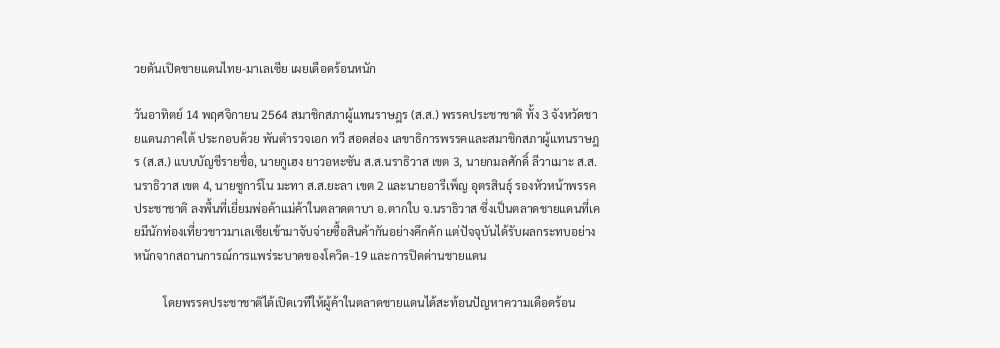วยดันเปิดชายแดนไทย-มาเลเซีย เผยเดือดร้อนหนัก

วันอาทิตย์ 14 พฤศจิกายน 2564 สมาชิกสภาผู้แทนราษฎร (ส.ส.) พรรคประชาชาติ ทั้ง 3 จังหวัดชายแดนภาคใต้ ประกอบด้วย พันตำรวจเอก ทวี สอดส่อง เลขาธิการพรรคและสมาชิกสภาผู้แทนราษฎร (ส.ส.) แบบบัญชีรายชื่อ, นายกูเฮง ยาวอหะซัน ส.ส.นราธิวาส เขต 3, นายกมลศักดิ์ ลีวาเมาะ ส.ส.นราธิวาส เขต 4, นายซูการ์โน มะทา ส.ส.ยะลา เขต 2 และนายอารีเพ็ญ อุตรสินธุ์ รองหัวหน้าพรรคประชาชาติ ลงพื้นที่เยี่ยมพ่อค้าแม่ค้าในตลาดตาบา อ.ตากใบ จ.นราธิวาส ซึ่งเป็นตลาดชายแดนที่เคยมีนักท่องเที่ยวชาวมาเลเซียเข้ามาจับจ่ายซื้อสินค้ากันอย่างคึกคัก แต่ปัจจุบันได้รับผลกระทบอย่างหนักจากสถานการณ์การแพร่ระบาดของโควิด-19 และการปิดด่านชายแดน

          โดยพรรคประชาชาติได้เปิดเวทีให้ผู้ค้าในตลาดชายแดนได้สะท้อนปัญหาความเดือดร้อน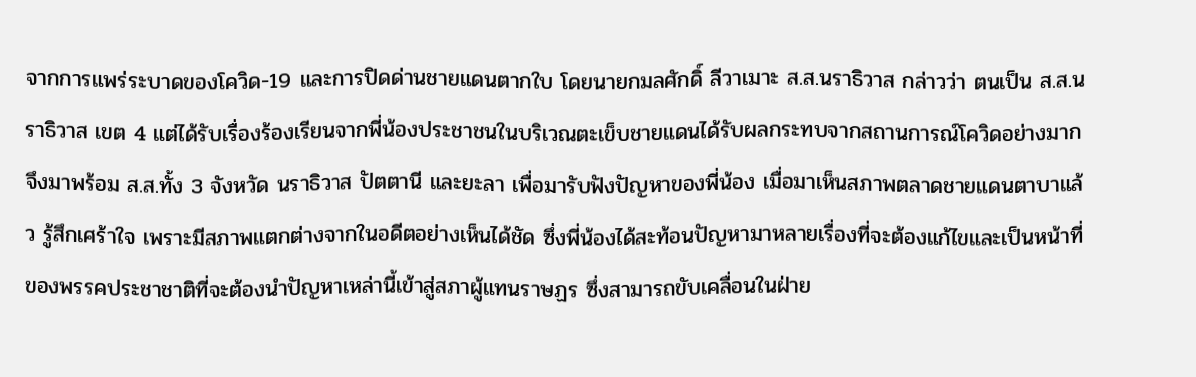จากการแพร่ระบาดของโควิด-19 และการปิดด่านชายแดนตากใบ โดยนายกมลศักดิ์ ลีวาเมาะ ส.ส.นราธิวาส กล่าวว่า ตนเป็น ส.ส.นราธิวาส เขต 4 แต่ได้รับเรื่องร้องเรียนจากพี่น้องประชาชนในบริเวณตะเข็บชายแดนได้รับผลกระทบจากสถานการณ์โควิดอย่างมาก จึงมาพร้อม ส.ส.ทั้ง 3 จังหวัด นราธิวาส ปัตตานี และยะลา เพื่อมารับฟังปัญหาของพี่น้อง เมื่อมาเห็นสภาพตลาดชายแดนตาบาแล้ว รู้สึกเศร้าใจ เพราะมีสภาพแตกต่างจากในอดีตอย่างเห็นได้ชัด ซึ่งพี่น้องได้สะท้อนปัญหามาหลายเรื่องที่จะต้องแก้ไขและเป็นหน้าที่ของพรรคประชาชาติที่จะต้องนำปัญหาเหล่านี้เข้าสู่สภาผู้แทนราษฏร ซึ่งสามารถขับเคลื่อนในฝ่าย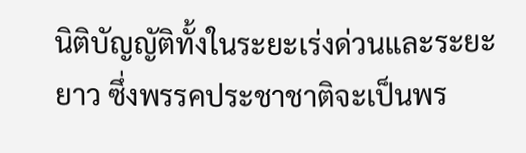นิติบัญญัติทั้งในระยะเร่งด่วนและระยะยาว ซึ่งพรรคประชาชาติจะเป็นพร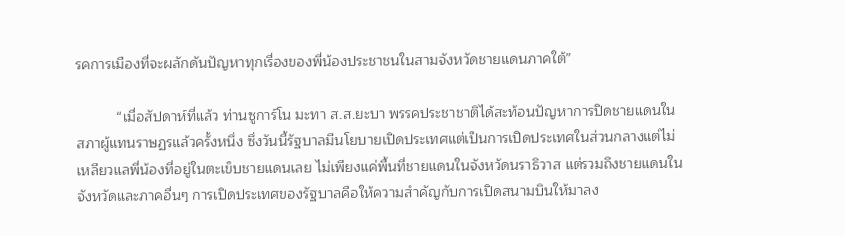รคการเมืองที่จะผลักดันปัญหาทุกเรื่องของพี่น้องประชาชนในสามจังหวัดชายแดนภาคใต้”

          “เมื่อสัปดาห์ที่แล้ว ท่านซูการ์โน มะทา ส.ส.ยะบา พรรคประชาชาติได้สะท้อนปัญหาการปิดชายแดนในสภาผู้แทนราษฏรแล้วครั้งหนึ่ง ซึ่งวันนี้รัฐบาลมีนโยบายเปิดประเทศแต่เป็นการเปิดประเทศในส่วนกลางแต่ไม่เหลียวแลพี่น้องที่อยู่ในตะเข็บชายแดนเลย ไม่เพียงแค่พื้นที่ชายแดนในจังหวัดนราธิวาส แต่รวมถึงชายแดนในจังหวัดและภาคอื่นๆ การเปิดประเทศของรัฐบาลคือให้ความสำคัญกับการเปิดสนามบินให้มาลง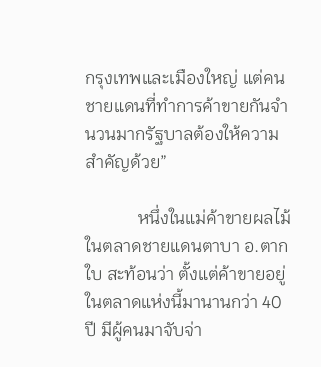กรุงเทพและเมืองใหญ่ แต่คนชายแดนที่ทำการค้าขายกันจำนวนมากรัฐบาลต้องให้ความสำคัญด้วย”

            หนึ่งในแม่ค้าขายผลไม้ในตลาดชายแดนตาบา อ.ตากใบ สะท้อนว่า ตั้งแต่ค้าขายอยู่ในตลาดแห่งนี้มานานกว่า 40 ปี มีผู้คนมาจับจ่า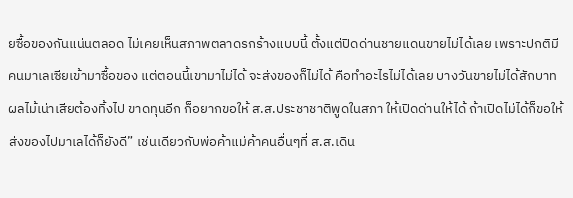ยซื้อของกันแน่นตลอด ไม่เคยเห็นสภาพตลาดรกร้างแบบนี้ ตั้งแต่ปิดด่านชายแดนขายไม่ได้เลย เพราะปกติมีคนมาเลเซียเข้ามาซื้อของ แต่ตอนนี้เขามาไม่ได้ จะส่งของก็ไม่ได้ คือทำอะไรไม่ได้เลย บางวันขายไม่ได้สักบาท ผลไม้เน่าเสียต้องทิ้งไป ขาดทุนอีก ก็อยากขอให้ ส.ส.ประชาชาติพูดในสภา ให้เปิดด่านให้ได้ ถ้าเปิดไม่ได้ก็ขอให้ส่งของไปมาเลได้ก็ยังดี” เช่นเดียวกับพ่อค้าแม่ค้าคนอื่นๆที่ ส.ส.เดิน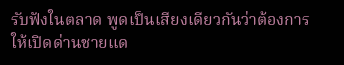รับฟังในตลาด พูดเป็นเสียงเดียวกันว่าต้องการให้เปิดด่านชายแด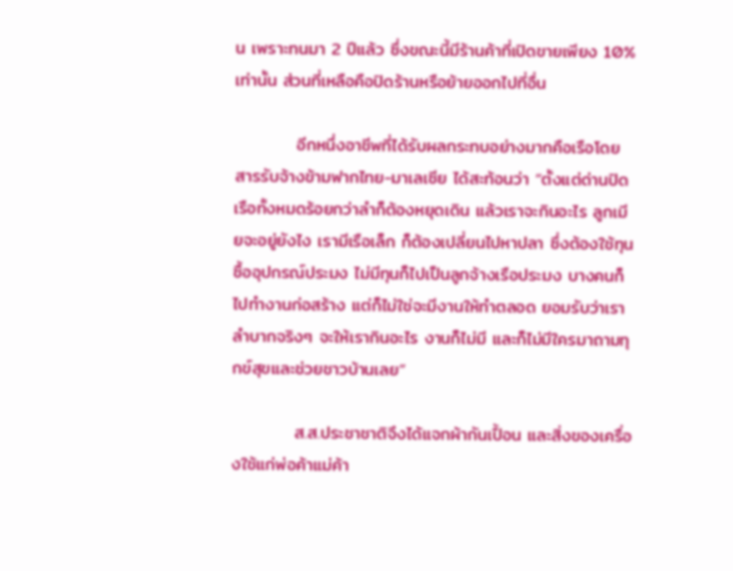น เพราะทนมา 2 ปีแล้ว ซึ่งขณะนี้มีร้านค้าที่เปิดขายเพียง 10% เท่านั้น ส่วนที่เหลือคือปิดร้านหรือย้ายออกไปที่อื่น

          อีกหนึ่งอาชีพที่ได้รับผลกระทบอย่างมากคือเรือโดยสารรับจ้างข้ามฟากไทย-มาเลเซีย ได้สะท้อนว่า “ตั้งแต่ด่านปิด เรือทั้งหมดร้อยกว่าลำก็ต้องหยุดเดิน แล้วเราจะกินอะไร ลูกเมียจะอยู่ยังไง เรามีเรือเล็ก ก็ต้องเปลี่ยนไปหาปลา ซึ่งต้องใช้ทุนซื้ออุปกรณ์ประมง ไม่มีทุนก็ไปเป็นลูกจ้างเรือประมง บางคนก็ไปทำงานก่อสร้าง แต่ก็ไม่ใช่จะมีงานให้ทำตลอด ยอมรับว่าเราลำบากจริงๆ จะให้เรากินอะไร งานก็ไม่มี และก็ไม่มีใครมาถามทุกข์สุขและช่วยชาวบ้านเลย”

          ส.ส.ประชาชาติจึงได้แจกผ้ากันเปื้อน และสิ่งของเครื่องใช้แก่พ่อค้าแม่ค้า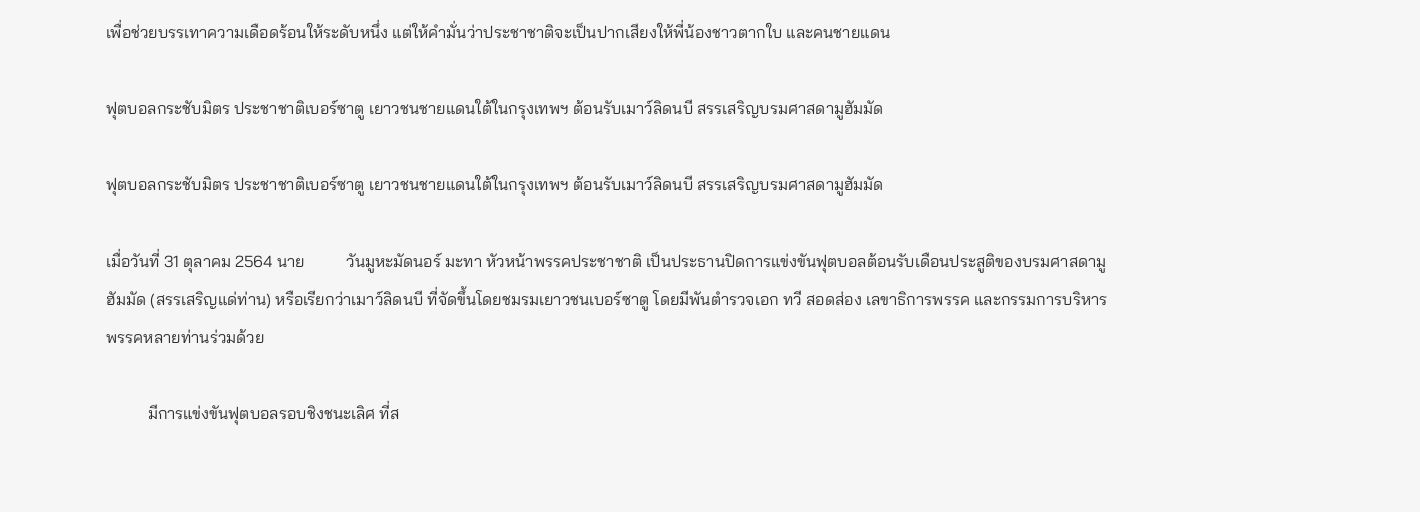เพื่อช่วยบรรเทาความเดือดร้อนให้ระดับหนึ่ง แต่ให้คำมั่นว่าประชาชาติจะเป็นปากเสียงให้พี่น้องชาวตากใบ และคนชายแดน

ฟุตบอลกระชับมิตร ประชาชาติเบอร์ซาตู เยาวชนชายแดนใต้ในกรุงเทพฯ ต้อนรับเมาว์ลิดนบี สรรเสริญบรมศาสดามูฮัมมัด

ฟุตบอลกระชับมิตร ประชาชาติเบอร์ซาตู เยาวชนชายแดนใต้ในกรุงเทพฯ ต้อนรับเมาว์ลิดนบี สรรเสริญบรมศาสดามูฮัมมัด

เมื่อวันที่ 31 ตุลาคม 2564 นาย          วันมูหะมัดนอร์ มะทา หัวหน้าพรรคประชาชาติ เป็นประธานปิดการแข่งขันฟุตบอลต้อนรับเดือนประสูติของบรมศาสดามูฮัมมัด (สรรเสริญแด่ท่าน) หรือเรียกว่าเมาว์ลิดนบี ที่จัดขึ้นโดยชมรมเยาวชนเบอร์ซาตู โดยมีพันตำรวจเอก ทวี สอดส่อง เลขาธิการพรรค และกรรมการบริหารพรรคหลายท่านร่วมด้วย

          มีการแข่งขันฟุตบอลรอบชิงชนะเลิศ ที่ส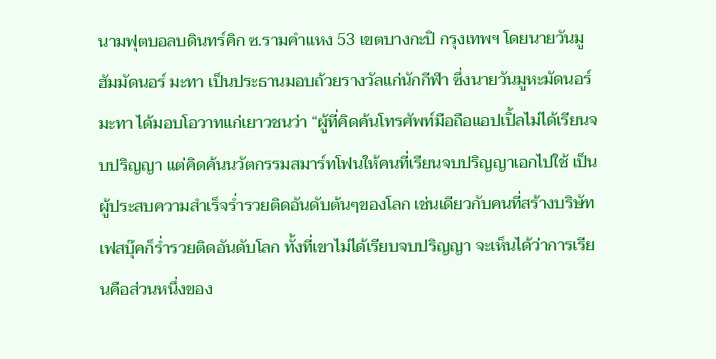นามฟุตบอลบดินทร์คิก ซ.รามคำแหง 53 เขตบางกะปิ กรุงเทพฯ โดยนายวันมูฮัมมัดนอร์ มะทา เป็นประธานมอบถ้วยรางวัลแก่นักกีฬา ซึ่งนายวันมูหะมัดนอร์ มะทา ได้มอบโอวาทแก่เยาวชนว่า “ผู้ที่คิดค้นโทรศัพท์มือถือแอปเปิ้ลไม่ได้เรียนจบปริญญา แต่คิดค้นนวัตกรรมสมาร์ทโฟนให้คนที่เรียนจบปริญญาเอกไปใช้ เป็นผู้ประสบความสำเร็จร่ำรวยติดอันดับต้นๆของโลก เช่นเดียวกับคนที่สร้างบริษัทเฟสบุ๊คก็ร่ำรวยติดอันดับโลก ทั้งที่เขาไม่ได้เรียบจบปริญญา จะเห็นได้ว่าการเรียนคือส่วนหนึ่งของ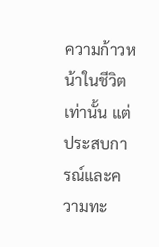ความก้าวหน้าในชีวิตเท่านั้น แต่ประสบการณ์และความทะ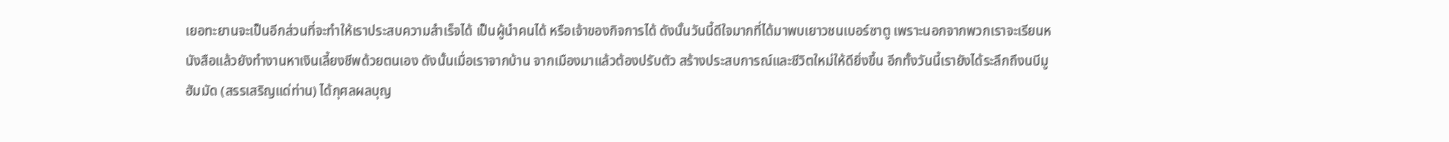เยอทะยานจะเป็นอีกส่วนที่จะทำให้เราประสบความสำเร็จได้ เป็นผู้นำคนได้ หรือเจ้าของกิจการได้ ดังนั้นวันนี้ดีใจมากที่ได้มาพบเยาวชนเบอร์ซาตู เพราะนอกจากพวกเราจะเรียนหนังสือแล้วยังทำงานหาเงินเลี้ยงชีพด้วยตนเอง ดังนั้นเมื่อเราจากบ้าน จากเมืองมาแล้วต้องปรับตัว สร้างประสบการณ์และชีวิตใหม่ให้ดียิ่งขึ้น อีกทั้งวันนี้เรายังได้ระลึกถึงนบีมูฮัมมัด (สรรเสริญแด่ท่าน) ได้กุศลผลบุญ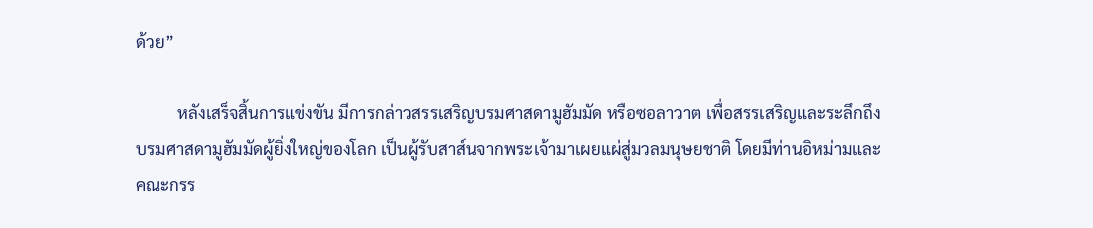ด้วย”

          หลังเสร็จสิ้นการแข่งขัน มีการกล่าวสรรเสริญบรมศาสดามูฮัมมัด หรือซอลาวาต เพื่อสรรเสริญและระลึกถึงบรมศาสดามูฮัมมัดผู้ยิ่งใหญ่ของโลก เป็นผู้รับสาส์นจากพระเจ้ามาเผยแผ่สู่มวลมนุษยชาติ โดยมีท่านอิหม่ามและคณะกรร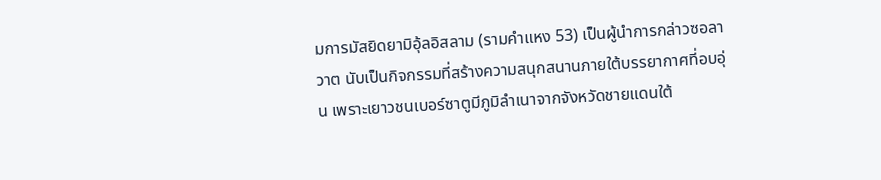มการมัสยิดยามิอุ้ลอิสลาม (รามคำแหง 53) เป็นผู้นำการกล่าวซอลาวาต นับเป็นกิจกรรมที่สร้างความสนุกสนานภายใต้บรรยากาศที่อบอุ่น เพราะเยาวชนเบอร์ซาตูมีภูมิลำเนาจากจังหวัดชายแดนใต้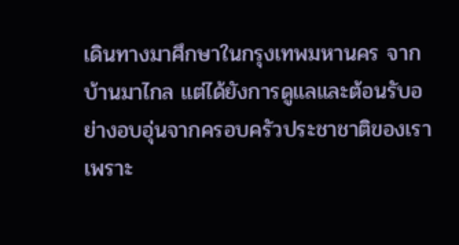เดินทางมาศึกษาในกรุงเทพมหานคร จากบ้านมาไกล แต่ได้ยังการดูแลและต้อนรับอย่างอบอุ่นจากครอบครัวประชาชาติของเรา เพราะ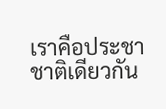เราคือประชาชาติเดียวกัน